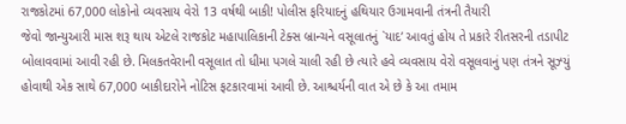રાજકોટમાં 67,000 લોકોનો વ્યવસાય વેરો 13 વર્ષથી બાકી! પોલીસ ફરિયાદનું હથિયાર ઉગામવાની તંત્રની તૈયારી
જેવો જાન્યુઆરી માસ શરૂ થાય એટલે રાજકોટ મહાપાલિકાની ટેક્સ બ્રાન્ચને વસૂલાતનું `યાદ’ આવતું હોય તે પ્રકારે રીતસરની તડાપીટ બોલાવવામાં આવી રહી છે. મિલકતવેરાની વસૂલાત તો ધીમા પગલે ચાલી રહી છે ત્યારે હવે વ્યવસાય વેરો વસૂલવાનું પણ તંત્રને સૂઝ્યું હોવાથી એક સાથે 67,000 બાકીદારોને નોટિસ ફટકારવામાં આવી છે. આશ્ચર્યની વાત એ છે કે આ તમામ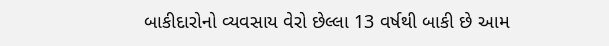બાકીદારોનો વ્યવસાય વેરો છેલ્લા 13 વર્ષથી બાકી છે આમ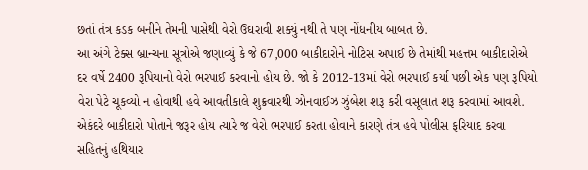છતાં તંત્ર કડક બનીને તેમની પાસેથી વેરો ઉઘરાવી શક્યું નથી તે પણ નોંધનીય બાબત છે.
આ અંગે ટેક્સ બ્રાન્ચના સૂત્રોએ જણાવ્યું કે જે 67,000 બાકીદારોને નોટિસ અપાઈ છે તેમાંથી મહત્તમ બાકીદારોએ દર વર્ષે 2400 રૂપિયાનો વેરો ભરપાઈ કરવાનો હોય છે. જો કે 2012-13માં વેરો ભરપાઈ કર્યા પછી એક પણ રૂપિયો વેરા પેટે ચૂકવ્યો ન હોવાથી હવે આવતીકાલે શુક્રવારથી ઝોનવાઈઝ ઝુંબેશ શરૂ કરી વસૂલાત શરૂ કરવામાં આવશે. એકંદરે બાકીદારો પોતાને જરૂર હોય ત્યારે જ વેરો ભરપાઈ કરતા હોવાને કારણે તંત્ર હવે પોલીસ ફરિયાદ કરવા સહિતનું હથિયાર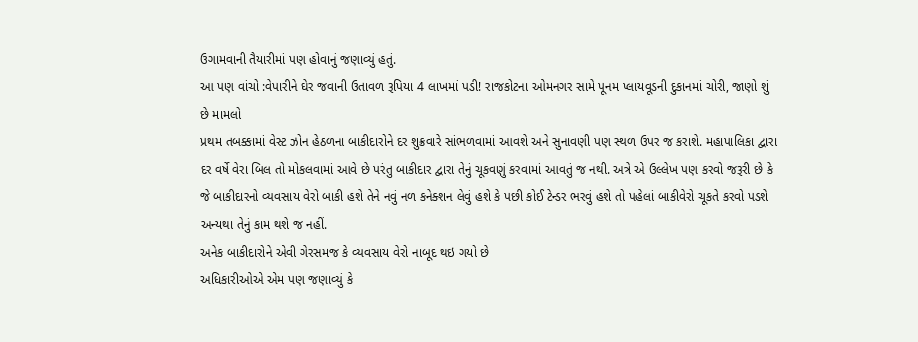ઉગામવાની તૈયારીમાં પણ હોવાનું જણાવ્યું હતું.
આ પણ વાંચો :વેપારીને ઘેર જવાની ઉતાવળ રૂપિયા 4 લાખમાં પડી! રાજકોટના ઓમનગર સામે પૂનમ પ્લાયવૂડની દુકાનમાં ચોરી, જાણો શું છે મામલો
પ્રથમ તબક્કામાં વેસ્ટ ઝોન હેઠળના બાકીદારોને દર શુક્રવારે સાંભળવામાં આવશે અને સુનાવણી પણ સ્થળ ઉપર જ કરાશે. મહાપાલિકા દ્વારા દર વર્ષે વેરા બિલ તો મોકલવામાં આવે છે પરંતુ બાકીદાર દ્વારા તેનું ચૂકવણું કરવામાં આવતું જ નથી. અત્રે એ ઉલ્લેખ પણ કરવો જરૂરી છે કે જે બાકીદારનો વ્યવસાય વેરો બાકી હશે તેને નવું નળ કનેક્શન લેવું હશે કે પછી કોઈ ટેન્ડર ભરવું હશે તો પહેલાં બાકીવેરો ચૂકતે કરવો પડશે અન્યથા તેનું કામ થશે જ નહીં.
અનેક બાકીદારોને એવી ગેરસમજ કે વ્યવસાય વેરો નાબૂદ થઇ ગયો છે
અધિકારીઓએ એમ પણ જણાવ્યું કે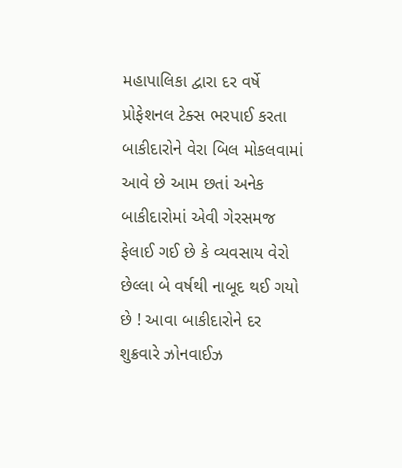મહાપાલિકા દ્વારા દર વર્ષે પ્રોફેશનલ ટેક્સ ભરપાઈ કરતા બાકીદારોને વેરા બિલ મોકલવામાં આવે છે આમ છતાં અનેક બાકીદારોમાં એવી ગેરસમજ ફેલાઈ ગઈ છે કે વ્યવસાય વેરો છેલ્લા બે વર્ષથી નાબૂદ થઈ ગયો છે ! આવા બાકીદારોને દર શુક્રવારે ઝોનવાઈઝ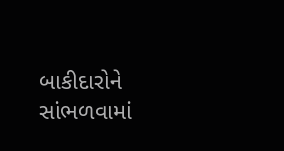બાકીદારોને સાંભળવામાં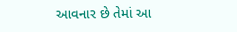આવનાર છે તેમાં આ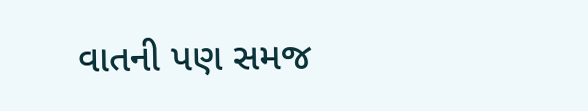વાતની પણ સમજ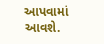આપવામાં આવશે.